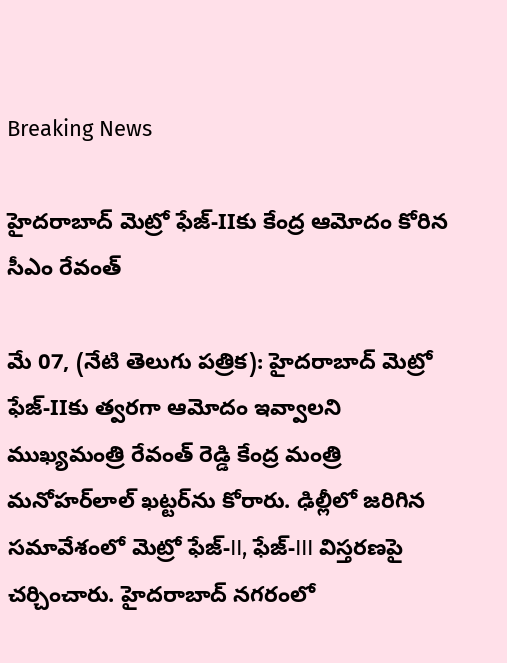Breaking News

హైదరాబాద్ మెట్రో ఫేజ్‌-IIకు కేంద్ర ఆమోదం కోరిన సీఎం రేవంత్

మే 07, (నేటి తెలుగు పత్రిక): హైదరాబాద్ మెట్రో ఫేజ్‌-IIకు త్వరగా ఆమోదం ఇవ్వాలని ముఖ్యమంత్రి రేవంత్ రెడ్డి కేంద్ర మంత్రి మనోహర్‌లాల్ ఖట్టర్‌ను కోరారు. ఢిల్లీలో జరిగిన సమావేశంలో మెట్రో ఫేజ్‌-II, ఫేజ్‌-III విస్తరణపై చర్చించారు. హైదరాబాద్ నగరంలో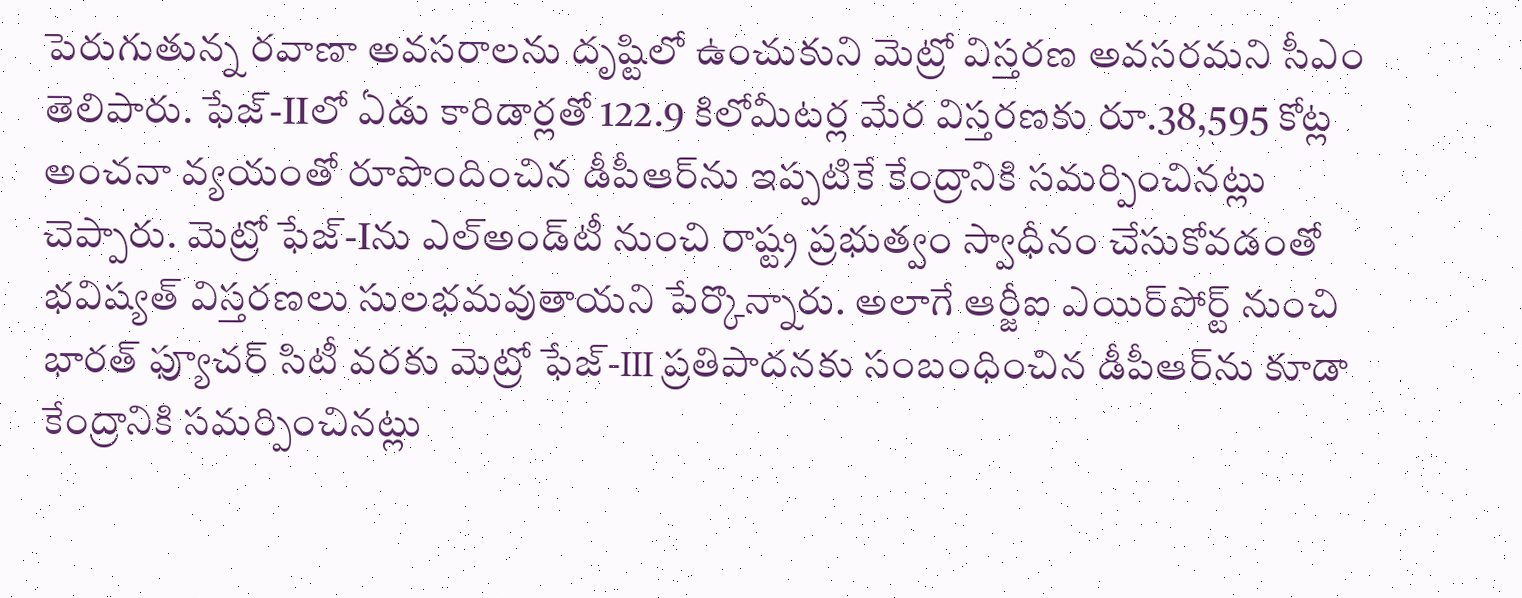పెరుగుతున్న రవాణా అవసరాలను దృష్టిలో ఉంచుకుని మెట్రో విస్తరణ అవసరమని సీఎం తెలిపారు. ఫేజ్‌-IIలో ఏడు కారిడార్లతో 122.9 కిలోమీటర్ల మేర విస్తరణకు రూ.38,595 కోట్ల అంచనా వ్యయంతో రూపొందించిన డీపీఆర్‌ను ఇప్పటికే కేంద్రానికి సమర్పించినట్లు చెప్పారు. మెట్రో ఫేజ్‌-Iను ఎల్‌అండ్‌టీ నుంచి రాష్ట్ర ప్రభుత్వం స్వాధీనం చేసుకోవడంతో భవిష్యత్ విస్తరణలు సులభమవుతాయని పేర్కొన్నారు. అలాగే ఆర్జీఐ ఎయిర్‌పోర్ట్ నుంచి భారత్ ఫ్యూచర్ సిటీ వరకు మెట్రో ఫేజ్‌-III ప్రతిపాదనకు సంబంధించిన డీపీఆర్‌ను కూడా కేంద్రానికి సమర్పించినట్లు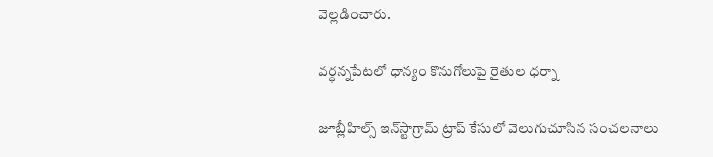వెల్లడించారు.

వర్ధన్నపేటలో ధాన్యం కొనుగోలుపై రైతుల ధర్నా

జూబ్లీహిల్స్ ఇన్‌స్టాగ్రామ్ ట్రాప్ కేసులో వెలుగుచూసిన సంచలనాలు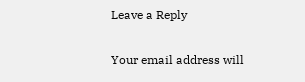Leave a Reply

Your email address will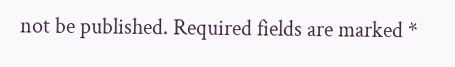not be published. Required fields are marked *